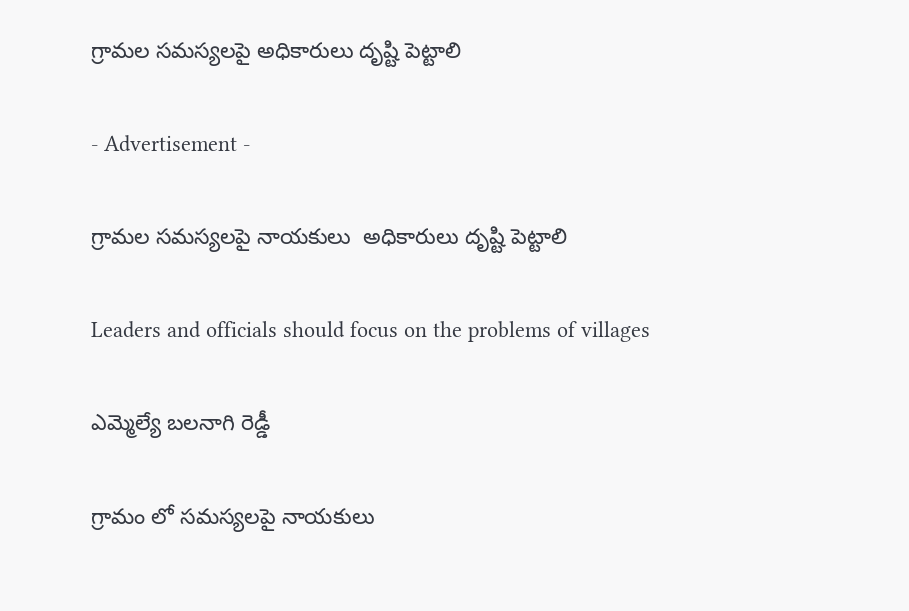గ్రామల సమస్యలపై అధికారులు దృష్టి పెట్టాలి

- Advertisement -

గ్రామల సమస్యలపై నాయకులు  అధికారులు దృష్టి పెట్టాలి

Leaders and officials should focus on the problems of villages

ఎమ్మెల్యే బలనాగి రెడ్డీ

గ్రామం లో సమస్యలపై నాయకులు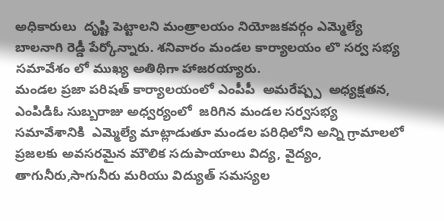అధికారులు  దృష్టి పెట్టాలని మంత్రాలయం నియోజకవర్గం ఎమ్మెల్యే బాలనాగి రెడ్డీ పేర్కోన్నారు. శనివారం మండల కార్యాలయం లొ సర్వ సభ్య సమావేశం లో ముఖ్య అతిథిగా హాజరయ్యారు.
మండల ప్రజా పరిషత్ కార్యాలయంలో ఎంపీపీ  అమరేష్ప్ప  అధ్యక్షతన, ఎంపిడిఓ సుబ్బరాజు అధ్వర్యంలో  జరిగిన మండల సర్వసభ్య సమావేశానికి  ఎమ్మెల్యే మాట్లాడుతూ మండల పరిధిలోని అన్ని గ్రామాలలో ప్రజలకు అవసరమైన మౌలిక సదుపాయాలు విద్య, వైద్యం, తాగునీరు,సాగునీరు మరియు విద్యుత్ సమస్యల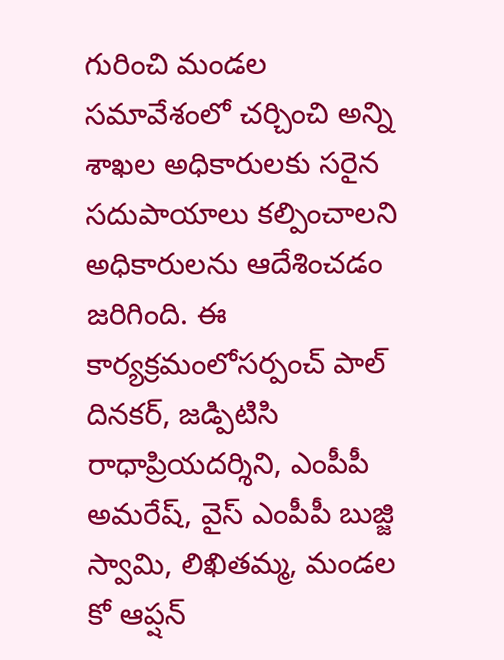గురించి మండల సమావేశంలో చర్చించి అన్ని శాఖల అధికారులకు సరైన సదుపాయాలు కల్పించాలని అధికారులను ఆదేశించడం జరిగింది. ఈ కార్యక్రమంలోసర్పంచ్ పాల్ దినకర్, జడ్పిటిసి రాధాప్రియదర్శిని, ఎంపీపీ అమరేష్, వైస్ ఎంపీపీ బుజ్జి స్వామి, లిఖితమ్మ, మండల కో ఆప్షన్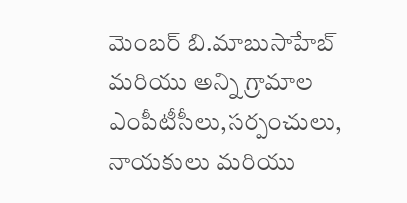మెంబర్ బి.మాబుసాహేబ్ మరియు అన్ని గ్రామాల ఎంపీటీసీలు,సర్పంచులు, నాయకులు మరియు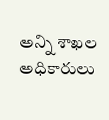అన్ని శాఖల అధికారులు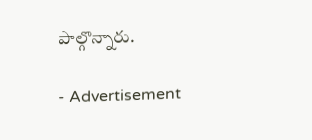పాల్గొన్నారు.

- Advertisement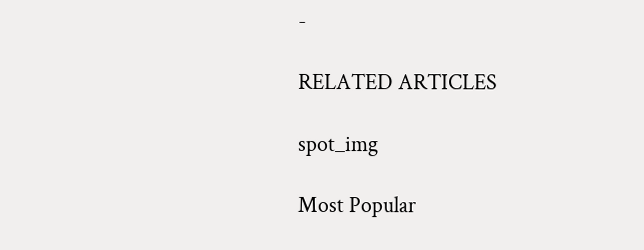-

RELATED ARTICLES

spot_img

Most Popular